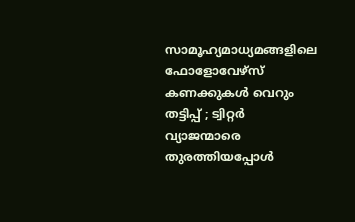സാമൂഹ്യമാധ്യമങ്ങളിലെ ഫോളോവേഴ്‌സ് കണക്കുകള്‍ വെറും തട്ടിപ്പ് ; ട്വിറ്റര്‍ വ്യാജന്മാരെ തുരത്തിയപ്പോള്‍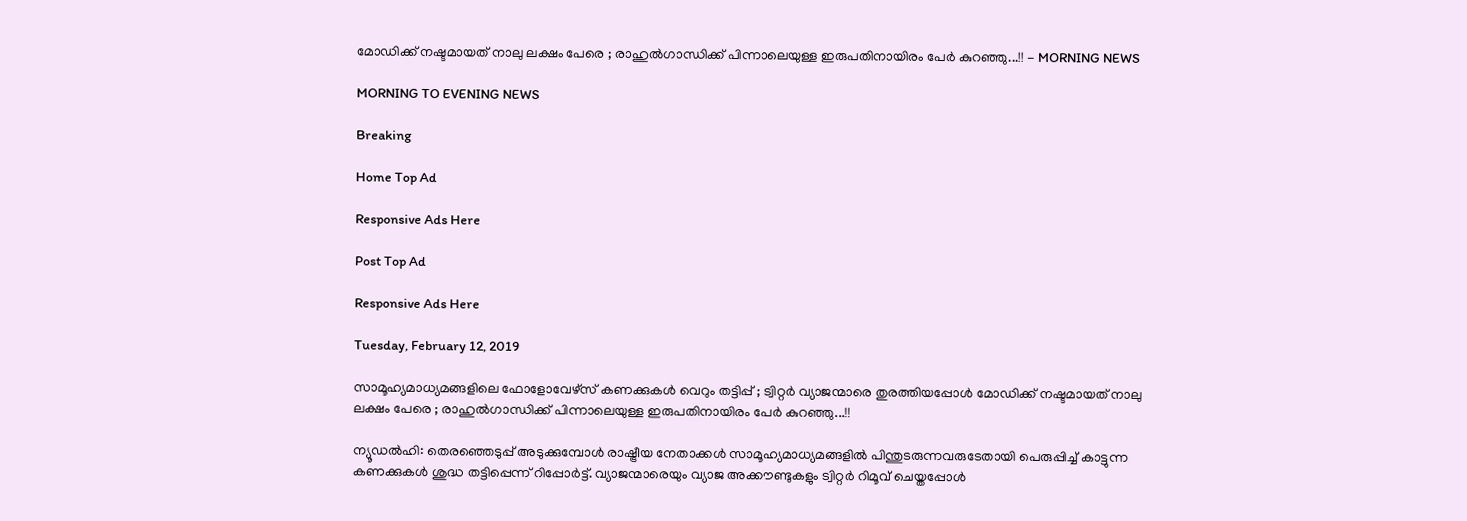മോഡിക്ക് നഷ്ടമായത് നാലു ലക്ഷം പേരെ ; രാഹുല്‍ഗാന്ധിക്ക് പിന്നാലെയുള്ള ഇരുപതിനായിരം പേര്‍ കുറഞ്ഞു...!! - MORNING NEWS

MORNING TO EVENING NEWS

Breaking

Home Top Ad

Responsive Ads Here

Post Top Ad

Responsive Ads Here

Tuesday, February 12, 2019

സാമൂഹ്യമാധ്യമങ്ങളിലെ ഫോളോവേഴ്‌സ് കണക്കുകള്‍ വെറും തട്ടിപ്പ് ; ട്വിറ്റര്‍ വ്യാജന്മാരെ തുരത്തിയപ്പോള്‍ മോഡിക്ക് നഷ്ടമായത് നാലു ലക്ഷം പേരെ ; രാഹുല്‍ഗാന്ധിക്ക് പിന്നാലെയുള്ള ഇരുപതിനായിരം പേര്‍ കുറഞ്ഞു...!!

ന്യൂഡല്‍ഹി: തെരഞ്ഞെടുപ്പ് അടുക്കുമ്പോള്‍ രാഷ്ട്രീയ നേതാക്കള്‍ സാമൂഹ്യമാധ്യമങ്ങളില്‍ പിന്തുടരുന്നവരുടേതായി പെരുപ്പിച്ച് കാട്ടുന്ന കണക്കുകള്‍ ശുദ്ധ തട്ടിപ്പെന്ന് റിപ്പോര്‍ട്ട്. വ്യാജന്മാരെയും വ്യാജ അക്കൗണ്ടുകളും ട്വിറ്റര്‍ റിമൂവ് ചെയ്തപ്പോള്‍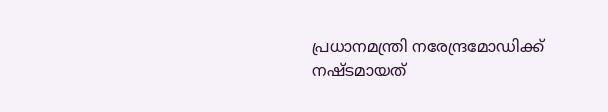പ്രധാനമന്ത്രി നരേന്ദ്രമോഡിക്ക് നഷ്ടമായത്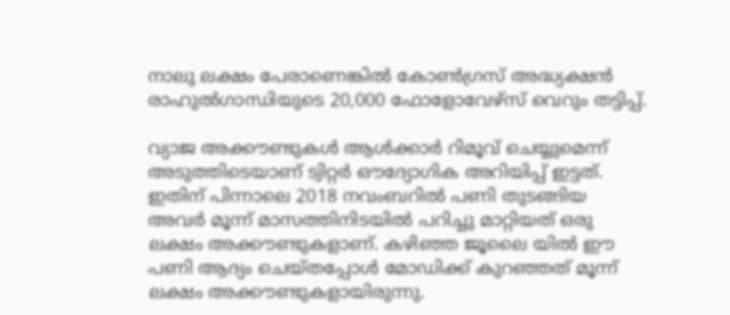നാലു ലക്ഷം പേരാണെങ്കില്‍ കോണ്‍ഗ്രസ് അദ്ധ്യക്ഷന്‍ രാഹുല്‍ഗാന്ധിയുടെ 20,000 ഫോളോവേഴ്‌സ് വെറും തട്ടിപ്പ്.

വ്യാജ അക്കൗണ്ടുകള്‍ ആള്‍ക്കാര്‍ റിമൂവ് ചെയ്യുമെന്ന് അടുത്തിടെയാണ് ട്വിറ്റര്‍ ഔദ്യോഗിക അറിയിപ്പ് ഇട്ടത്. ഇതിന് പിന്നാലെ 2018 നവംബറില്‍ പണി തുടങ്ങിയ അവര്‍ മൂന്ന് മാസത്തിനിടയില്‍ പറിച്ചു മാറ്റിയത് ഒരു ലക്ഷം അക്കൗണ്ടുകളാണ്. കഴിഞ്ഞ ജൂലൈ യില്‍ ഈ പണി ആദ്യം ചെയ്തപ്പോള്‍ മോഡിക്ക് കുറഞ്ഞത് മൂന്ന് ലക്ഷം അക്കൗണ്ടുകളായിരുന്നു.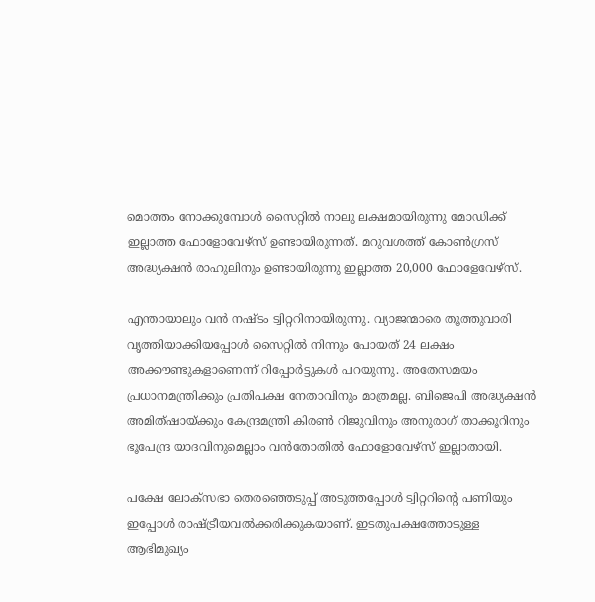മൊത്തം നോക്കുമ്പോള്‍ സൈറ്റില്‍ നാലു ലക്ഷമായിരുന്നു മോഡിക്ക് ഇല്ലാത്ത ഫോളോവേഴ്‌സ് ഉണ്ടായിരുന്നത്. മറുവശത്ത് കോണ്‍ഗ്രസ് അദ്ധ്യക്ഷന്‍ രാഹുലിനും ഉണ്ടായിരുന്നു ഇല്ലാത്ത 20,000 ഫോളേവേഴ്‌സ്.

എന്തായാലും വന്‍ നഷ്ടം ട്വിറ്ററിനായിരുന്നു. വ്യാജന്മാരെ തൂത്തുവാരി വൃത്തിയാക്കിയപ്പോള്‍ സൈറ്റില്‍ നിന്നും പോയത് 24 ലക്ഷം അക്കൗണ്ടുകളാണെന്ന് റിപ്പോര്‍ട്ടുകള്‍ പറയുന്നു. അതേസമയം പ്രധാനമന്ത്രിക്കും പ്രതിപക്ഷ നേതാവിനും മാത്രമല്ല. ബിജെപി അദ്ധ്യക്ഷന്‍ അമിത്ഷായ്ക്കും കേന്ദ്രമന്ത്രി കിരണ്‍ റിജുവിനും അനുരാഗ് താക്കൂറിനും ഭൂപേന്ദ്ര യാദവിനുമെല്ലാം വന്‍തോതില്‍ ഫോളോവേഴ്‌സ് ഇല്ലാതായി.

പക്ഷേ ലോക്‌സഭാ തെരഞ്ഞെടുപ്പ് അടുത്തപ്പോള്‍ ട്വിറ്ററിന്റെ പണിയും ഇപ്പോള്‍ രാഷ്ട്രീയവല്‍ക്കരിക്കുകയാണ്. ഇടതുപക്ഷത്തോടുള്ള ആഭിമുഖ്യം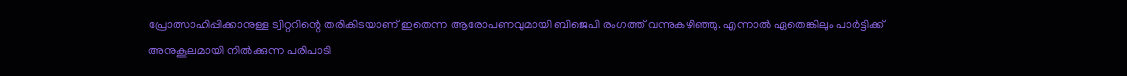പ്രോത്സാഹിപ്പിക്കാനുള്ള ട്വിറ്ററിന്റെ തരികിടയാണ് ഇതെന്ന ആരോപണവുമായി ബിജെപി രംഗത്ത് വന്നുകഴിഞ്ഞു. എന്നാല്‍ ഏതെങ്കിലും പാര്‍ട്ടിക്ക് അനുകൂലമായി നില്‍ക്കുന്ന പരിപാടി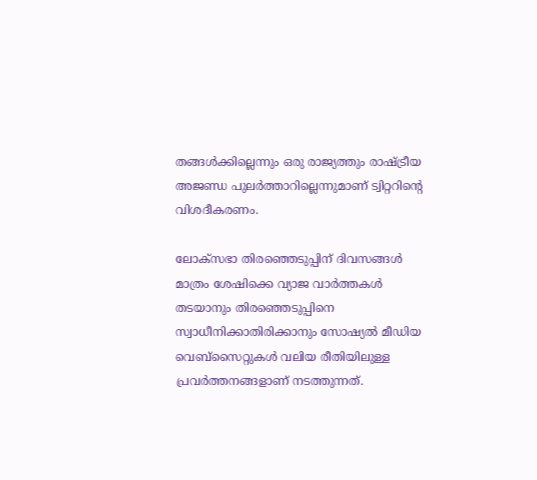തങ്ങള്‍ക്കില്ലെന്നും ഒരു രാജ്യത്തും രാഷ്ട്രീയ അജണ്ഡ പുലര്‍ത്താറില്ലെന്നുമാണ് ട്വിറ്ററിന്റെ വിശദീകരണം.

ലോക്‌സഭാ തിരഞ്ഞെടുപ്പിന് ദിവസങ്ങള്‍ മാത്രം ശേഷിക്കെ വ്യാജ വാര്‍ത്തകള്‍ തടയാനും തിരഞ്ഞെടുപ്പിനെ സ്വാധീനിക്കാതിരിക്കാനും സോഷ്യല്‍ മീഡിയ വെബ്‌സൈറ്റുകള്‍ വലിയ രീതിയിലുള്ള പ്രവര്‍ത്തനങ്ങളാണ് നടത്തുന്നത്.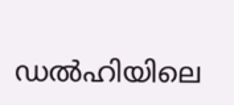ഡല്‍ഹിയിലെ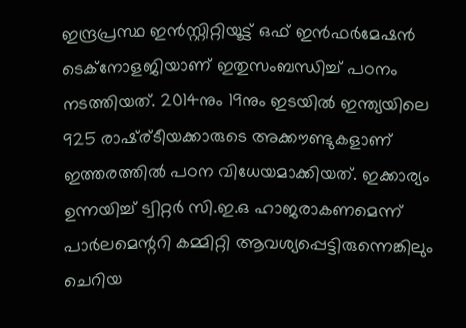ഇന്ദ്രപ്രസ്ഥ ഇന്‍സ്റ്റിറ്റിയൂട്ട് ഒഫ് ഇന്‍ഫര്‍മേഷന്‍ ടെക്‌നോളജിയാണ് ഇതുസംബന്ധിച്ച് പഠനം നടത്തിയത്. 2014നും 19നും ഇടയില്‍ ഇന്ത്യയിലെ 925 രാഷ്ര്ടീയക്കാരുടെ അക്കൗണ്ടുകളാണ് ഇത്തരത്തില്‍ പഠന വിധേയമാക്കിയത്. ഇക്കാര്യം ഉന്നയിച്ച് ട്വിറ്റര്‍ സി.ഇ.ഒ ഹാജരാകണമെന്ന് പാര്‍ലമെന്ററി കമ്മിറ്റി ആവശ്യപ്പെട്ടിരുന്നെങ്കിലും ചെറിയ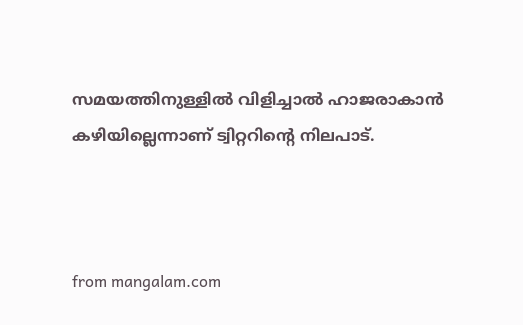സമയത്തിനുള്ളില്‍ വിളിച്ചാല്‍ ഹാജരാകാന്‍ കഴിയില്ലെന്നാണ് ട്വിറ്ററിന്റെ നിലപാട്.



from mangalam.com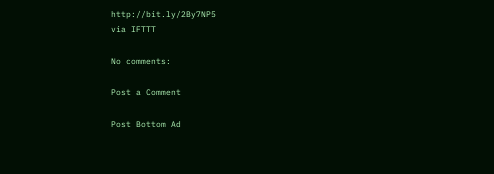http://bit.ly/2By7NP5
via IFTTT

No comments:

Post a Comment

Post Bottom Ad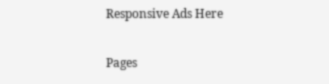Responsive Ads Here

Pages